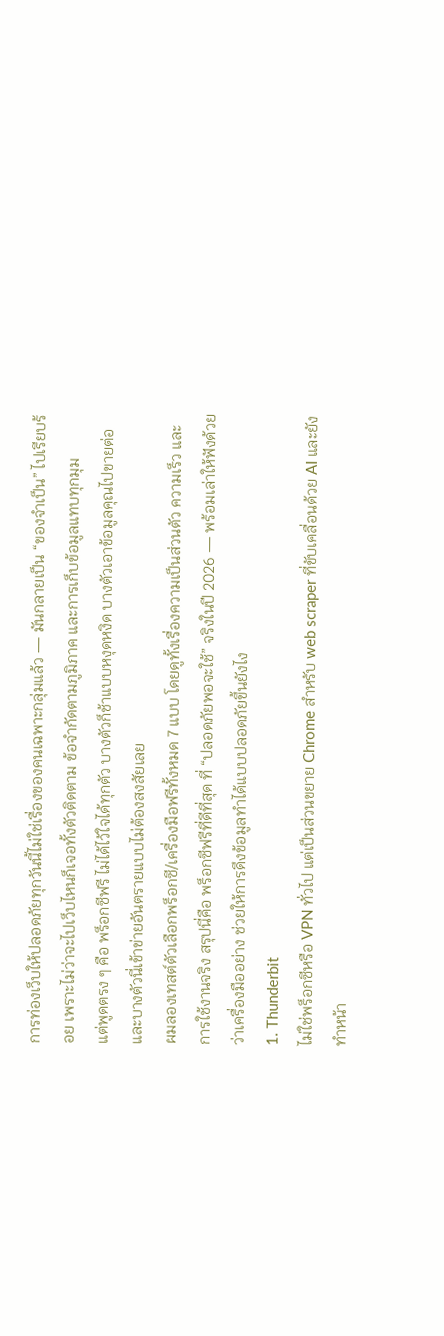การท่องเว็บให้ปลอดภัยทุกวันนี้ไม่ใช่เรื่องของคนเฉพาะกลุ่มแล้ว — มันกลายเป็น “ของจำเป็น” ไปเรียบร้อย เพราะไม่ว่าจะไปเว็บไหนก็เจอทั้งตัวติดตาม ข้อจำกัดตามภูมิภาค และการเก็บข้อมูลแทบทุกมุม
แต่พูดตรง ๆ คือ พร็อกซีฟรี ไม่ได้ไว้ใจได้ทุกตัว บางตัวก็ช้าแบบหงุดหงิด บางตัวเอาข้อมูลคุณไปขายต่อ และบางตัวนี่เข้าข่ายอันตรายแบบไม่ต้องสงสัยเลย
ผมลองเทสต์ตัวเลือกพร็อกซี/เครื่องมือฟรีทั้งหมด 7 แบบ โดยดูทั้งเรื่องความเป็นส่วนตัว ความเร็ว และการใช้งานจริง สรุปนี่คือ พร็อกซีฟรีที่ดีที่สุด ที่ “ปลอดภัยพอจะใช้” จริงในปี 2026 — พร้อมเล่าให้ฟังด้วยว่าเครื่องมืออย่าง ช่วยให้การดึงข้อมูลทำได้แบบปลอดภัยขึ้นยังไง
1. Thunderbit
ไม่ใช่พร็อกซีหรือ VPN ทั่วไป แต่เป็นส่วนขยาย Chrome สำหรับ web scraper ที่ขับเคลื่อนด้วย AI และยังทำหน้า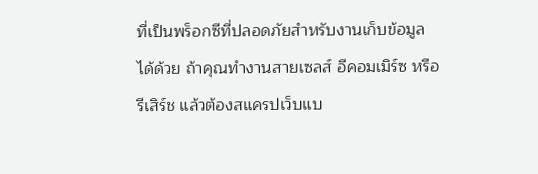ที่เป็นพร็อกซีที่ปลอดภัยสำหรับงานเก็บข้อมูลได้ด้วย ถ้าคุณทำงานสายเซลส์ อีคอมเมิร์ซ หรือรีเสิร์ช แล้วต้องสแครปเว็บแบ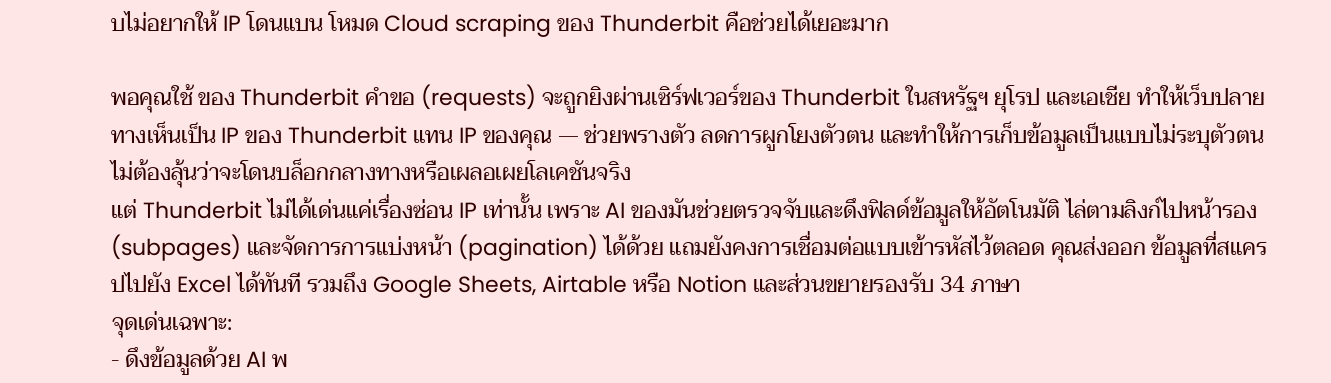บไม่อยากให้ IP โดนแบน โหมด Cloud scraping ของ Thunderbit คือช่วยได้เยอะมาก

พอคุณใช้ ของ Thunderbit คำขอ (requests) จะถูกยิงผ่านเซิร์ฟเวอร์ของ Thunderbit ในสหรัฐฯ ยุโรป และเอเชีย ทำให้เว็บปลายทางเห็นเป็น IP ของ Thunderbit แทน IP ของคุณ — ช่วยพรางตัว ลดการผูกโยงตัวตน และทำให้การเก็บข้อมูลเป็นแบบไม่ระบุตัวตน ไม่ต้องลุ้นว่าจะโดนบล็อกกลางทางหรือเผลอเผยโลเคชันจริง
แต่ Thunderbit ไม่ได้เด่นแค่เรื่องซ่อน IP เท่านั้น เพราะ AI ของมันช่วยตรวจจับและดึงฟิลด์ข้อมูลให้อัตโนมัติ ไล่ตามลิงก์ไปหน้ารอง (subpages) และจัดการการแบ่งหน้า (pagination) ได้ด้วย แถมยังคงการเชื่อมต่อแบบเข้ารหัสไว้ตลอด คุณส่งออก ข้อมูลที่สแครปไปยัง Excel ได้ทันที รวมถึง Google Sheets, Airtable หรือ Notion และส่วนขยายรองรับ 34 ภาษา
จุดเด่นเฉพาะ:
- ดึงข้อมูลด้วย AI พ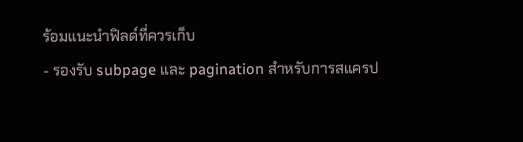ร้อมแนะนำฟิลด์ที่ควรเก็บ
- รองรับ subpage และ pagination สำหรับการสแครป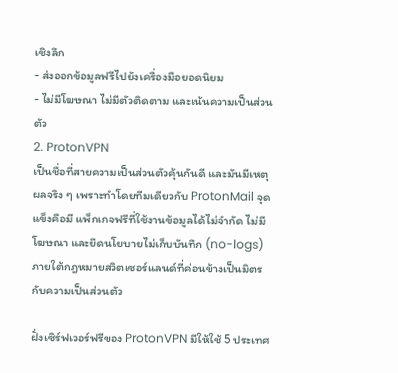เชิงลึก
- ส่งออกข้อมูลฟรีไปยังเครื่องมือยอดนิยม
- ไม่มีโฆษณา ไม่มีตัวติดตาม และเน้นความเป็นส่วนตัว
2. ProtonVPN
เป็นชื่อที่สายความเป็นส่วนตัวคุ้นกันดี และมันมีเหตุผลจริง ๆ เพราะทำโดยทีมเดียวกับ ProtonMail จุดแข็งคือมี แพ็กเกจฟรีที่ใช้งานข้อมูลได้ไม่จำกัด ไม่มีโฆษณา และยึดนโยบายไม่เก็บบันทึก (no-logs) ภายใต้กฎหมายสวิตเซอร์แลนด์ที่ค่อนข้างเป็นมิตรกับความเป็นส่วนตัว

ฝั่งเซิร์ฟเวอร์ฟรีของ ProtonVPN มีให้ใช้ 5 ประเทศ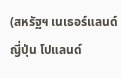(สหรัฐฯ เนเธอร์แลนด์ ญี่ปุ่น โปแลนด์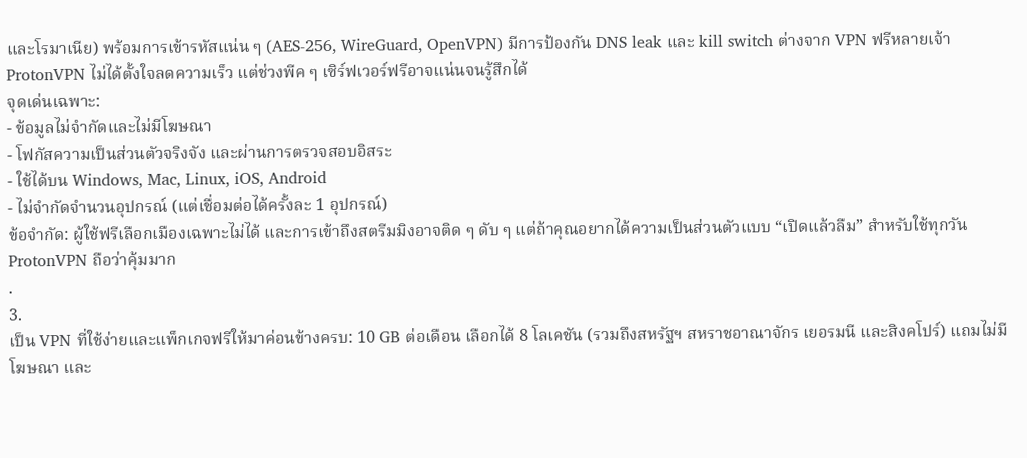และโรมาเนีย) พร้อมการเข้ารหัสแน่น ๆ (AES-256, WireGuard, OpenVPN) มีการป้องกัน DNS leak และ kill switch ต่างจาก VPN ฟรีหลายเจ้า ProtonVPN ไม่ได้ตั้งใจลดความเร็ว แต่ช่วงพีค ๆ เซิร์ฟเวอร์ฟรีอาจแน่นจนรู้สึกได้
จุดเด่นเฉพาะ:
- ข้อมูลไม่จำกัดและไม่มีโฆษณา
- โฟกัสความเป็นส่วนตัวจริงจัง และผ่านการตรวจสอบอิสระ
- ใช้ได้บน Windows, Mac, Linux, iOS, Android
- ไม่จำกัดจำนวนอุปกรณ์ (แต่เชื่อมต่อได้ครั้งละ 1 อุปกรณ์)
ข้อจำกัด: ผู้ใช้ฟรีเลือกเมืองเฉพาะไม่ได้ และการเข้าถึงสตรีมมิงอาจติด ๆ ดับ ๆ แต่ถ้าคุณอยากได้ความเป็นส่วนตัวแบบ “เปิดแล้วลืม” สำหรับใช้ทุกวัน ProtonVPN ถือว่าคุ้มมาก
.
3.
เป็น VPN ที่ใช้ง่ายและแพ็กเกจฟรีให้มาค่อนข้างครบ: 10 GB ต่อเดือน เลือกได้ 8 โลเคชัน (รวมถึงสหรัฐฯ สหราชอาณาจักร เยอรมนี และสิงคโปร์) แถมไม่มีโฆษณา และ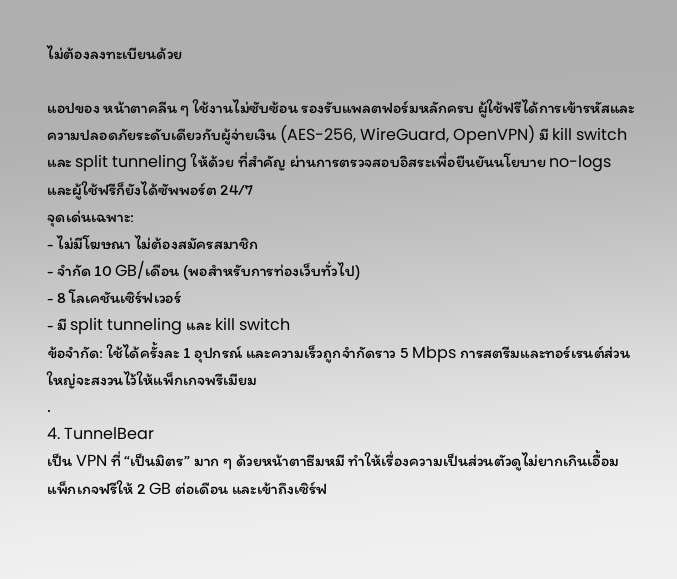ไม่ต้องลงทะเบียนด้วย

แอปของ หน้าตาคลีน ๆ ใช้งานไม่ซับซ้อน รองรับแพลตฟอร์มหลักครบ ผู้ใช้ฟรีได้การเข้ารหัสและความปลอดภัยระดับเดียวกับผู้จ่ายเงิน (AES-256, WireGuard, OpenVPN) มี kill switch และ split tunneling ให้ด้วย ที่สำคัญ ผ่านการตรวจสอบอิสระเพื่อยืนยันนโยบาย no-logs และผู้ใช้ฟรีก็ยังได้ซัพพอร์ต 24/7
จุดเด่นเฉพาะ:
- ไม่มีโฆษณา ไม่ต้องสมัครสมาชิก
- จำกัด 10 GB/เดือน (พอสำหรับการท่องเว็บทั่วไป)
- 8 โลเคชันเซิร์ฟเวอร์
- มี split tunneling และ kill switch
ข้อจำกัด: ใช้ได้ครั้งละ 1 อุปกรณ์ และความเร็วถูกจำกัดราว 5 Mbps การสตรีมและทอร์เรนต์ส่วนใหญ่จะสงวนไว้ให้แพ็กเกจพรีเมียม
.
4. TunnelBear
เป็น VPN ที่ “เป็นมิตร” มาก ๆ ด้วยหน้าตาธีมหมี ทำให้เรื่องความเป็นส่วนตัวดูไม่ยากเกินเอื้อม แพ็กเกจฟรีให้ 2 GB ต่อเดือน และเข้าถึงเซิร์ฟ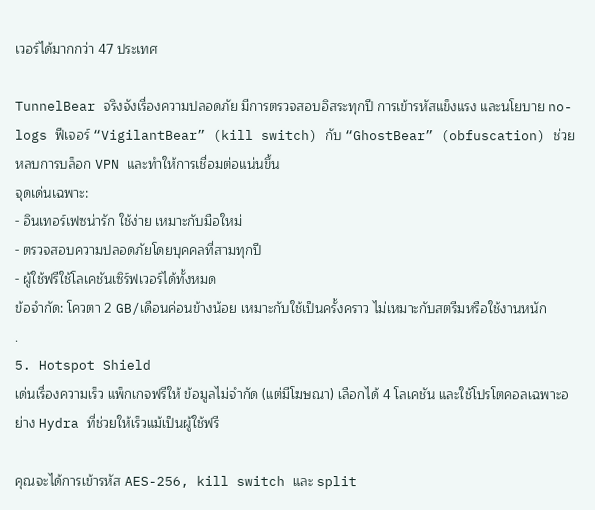เวอร์ได้มากกว่า 47 ประเทศ

TunnelBear จริงจังเรื่องความปลอดภัย มีการตรวจสอบอิสระทุกปี การเข้ารหัสแข็งแรง และนโยบาย no-logs ฟีเจอร์ “VigilantBear” (kill switch) กับ “GhostBear” (obfuscation) ช่วยหลบการบล็อก VPN และทำให้การเชื่อมต่อแน่นขึ้น
จุดเด่นเฉพาะ:
- อินเทอร์เฟซน่ารัก ใช้ง่าย เหมาะกับมือใหม่
- ตรวจสอบความปลอดภัยโดยบุคคลที่สามทุกปี
- ผู้ใช้ฟรีใช้โลเคชันเซิร์ฟเวอร์ได้ทั้งหมด
ข้อจำกัด: โควตา 2 GB/เดือนค่อนข้างน้อย เหมาะกับใช้เป็นครั้งคราว ไม่เหมาะกับสตรีมหรือใช้งานหนัก
.
5. Hotspot Shield
เด่นเรื่องความเร็ว แพ็กเกจฟรีให้ ข้อมูลไม่จำกัด (แต่มีโฆษณา) เลือกได้ 4 โลเคชัน และใช้โปรโตคอลเฉพาะอย่าง Hydra ที่ช่วยให้เร็วแม้เป็นผู้ใช้ฟรี

คุณจะได้การเข้ารหัส AES-256, kill switch และ split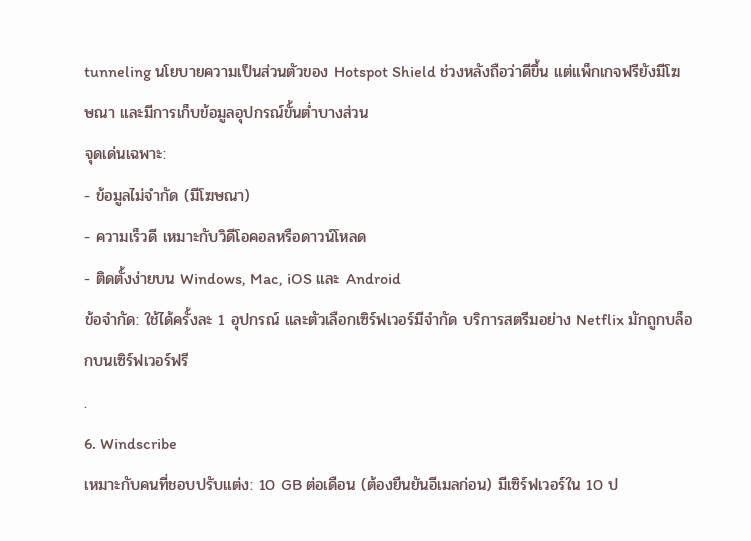tunneling นโยบายความเป็นส่วนตัวของ Hotspot Shield ช่วงหลังถือว่าดีขึ้น แต่แพ็กเกจฟรียังมีโฆษณา และมีการเก็บข้อมูลอุปกรณ์ขั้นต่ำบางส่วน
จุดเด่นเฉพาะ:
- ข้อมูลไม่จำกัด (มีโฆษณา)
- ความเร็วดี เหมาะกับวิดีโอคอลหรือดาวน์โหลด
- ติดตั้งง่ายบน Windows, Mac, iOS และ Android
ข้อจำกัด: ใช้ได้ครั้งละ 1 อุปกรณ์ และตัวเลือกเซิร์ฟเวอร์มีจำกัด บริการสตรีมอย่าง Netflix มักถูกบล็อกบนเซิร์ฟเวอร์ฟรี
.
6. Windscribe
เหมาะกับคนที่ชอบปรับแต่ง: 10 GB ต่อเดือน (ต้องยืนยันอีเมลก่อน) มีเซิร์ฟเวอร์ใน 10 ป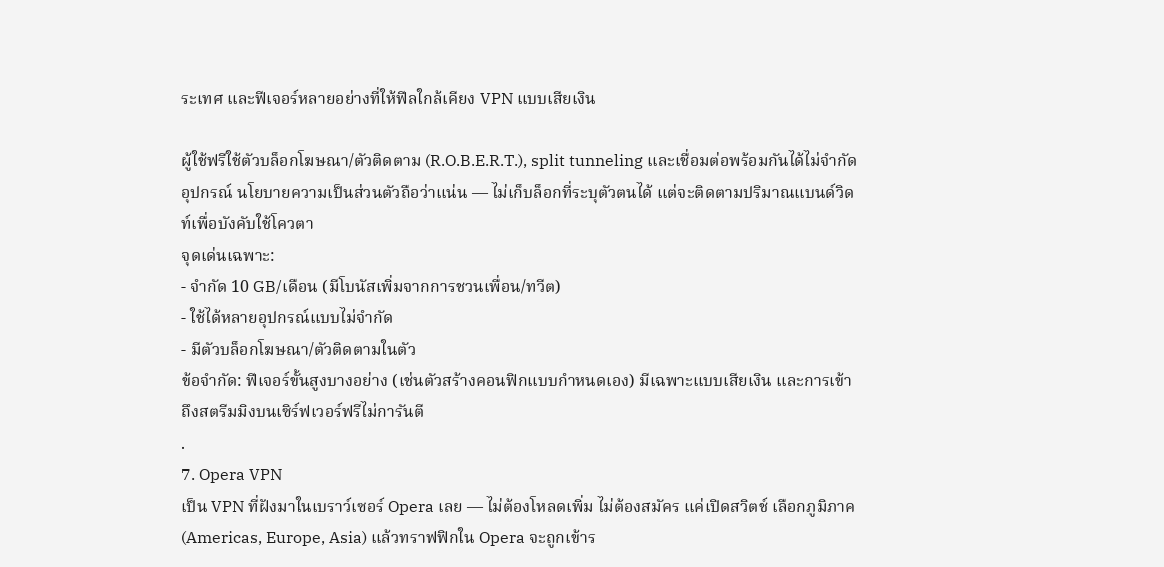ระเทศ และฟีเจอร์หลายอย่างที่ให้ฟีลใกล้เคียง VPN แบบเสียเงิน

ผู้ใช้ฟรีใช้ตัวบล็อกโฆษณา/ตัวติดตาม (R.O.B.E.R.T.), split tunneling และเชื่อมต่อพร้อมกันได้ไม่จำกัดอุปกรณ์ นโยบายความเป็นส่วนตัวถือว่าแน่น — ไม่เก็บล็อกที่ระบุตัวตนได้ แต่จะติดตามปริมาณแบนด์วิดท์เพื่อบังคับใช้โควตา
จุดเด่นเฉพาะ:
- จำกัด 10 GB/เดือน (มีโบนัสเพิ่มจากการชวนเพื่อน/ทวีต)
- ใช้ได้หลายอุปกรณ์แบบไม่จำกัด
- มีตัวบล็อกโฆษณา/ตัวติดตามในตัว
ข้อจำกัด: ฟีเจอร์ขั้นสูงบางอย่าง (เช่นตัวสร้างคอนฟิกแบบกำหนดเอง) มีเฉพาะแบบเสียเงิน และการเข้าถึงสตรีมมิงบนเซิร์ฟเวอร์ฟรีไม่การันตี
.
7. Opera VPN
เป็น VPN ที่ฝังมาในเบราว์เซอร์ Opera เลย — ไม่ต้องโหลดเพิ่ม ไม่ต้องสมัคร แค่เปิดสวิตช์ เลือกภูมิภาค (Americas, Europe, Asia) แล้วทราฟฟิกใน Opera จะถูกเข้าร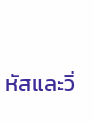หัสและวิ่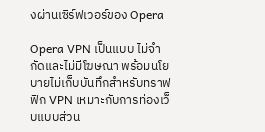งผ่านเซิร์ฟเวอร์ของ Opera

Opera VPN เป็นแบบ ไม่จำกัดและไม่มีโฆษณา พร้อมนโยบายไม่เก็บบันทึกสำหรับทราฟฟิก VPN เหมาะกับการท่องเว็บแบบส่วน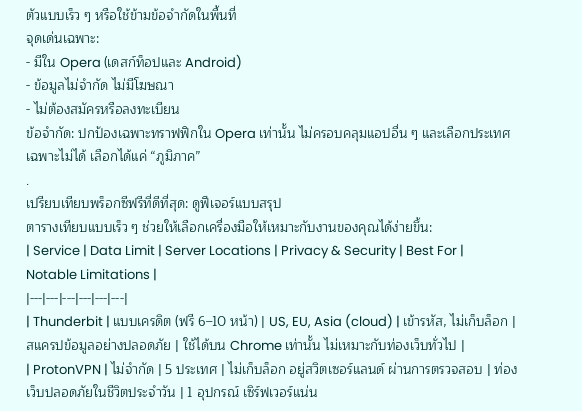ตัวแบบเร็ว ๆ หรือใช้ข้ามข้อจำกัดในพื้นที่
จุดเด่นเฉพาะ:
- มีใน Opera (เดสก์ท็อปและ Android)
- ข้อมูลไม่จำกัด ไม่มีโฆษณา
- ไม่ต้องสมัครหรือลงทะเบียน
ข้อจำกัด: ปกป้องเฉพาะทราฟฟิกใน Opera เท่านั้น ไม่ครอบคลุมแอปอื่น ๆ และเลือกประเทศเฉพาะไม่ได้ เลือกได้แค่ “ภูมิภาค”
.
เปรียบเทียบพร็อกซีฟรีที่ดีที่สุด: ดูฟีเจอร์แบบสรุป
ตารางเทียบแบบเร็ว ๆ ช่วยให้เลือกเครื่องมือให้เหมาะกับงานของคุณได้ง่ายขึ้น:
| Service | Data Limit | Server Locations | Privacy & Security | Best For | Notable Limitations |
|---|---|---|---|---|---|
| Thunderbit | แบบเครดิต (ฟรี 6–10 หน้า) | US, EU, Asia (cloud) | เข้ารหัส, ไม่เก็บล็อก | สแครปข้อมูลอย่างปลอดภัย | ใช้ได้บน Chrome เท่านั้น ไม่เหมาะกับท่องเว็บทั่วไป |
| ProtonVPN | ไม่จำกัด | 5 ประเทศ | ไม่เก็บล็อก อยู่สวิตเซอร์แลนด์ ผ่านการตรวจสอบ | ท่องเว็บปลอดภัยในชีวิตประจำวัน | 1 อุปกรณ์ เซิร์ฟเวอร์แน่น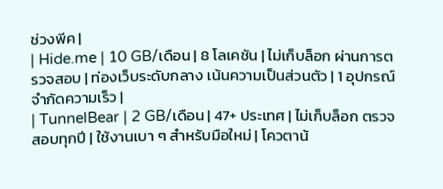ช่วงพีค |
| Hide.me | 10 GB/เดือน | 8 โลเคชัน | ไม่เก็บล็อก ผ่านการตรวจสอบ | ท่องเว็บระดับกลาง เน้นความเป็นส่วนตัว | 1 อุปกรณ์ จำกัดความเร็ว |
| TunnelBear | 2 GB/เดือน | 47+ ประเทศ | ไม่เก็บล็อก ตรวจสอบทุกปี | ใช้งานเบา ๆ สำหรับมือใหม่ | โควตาน้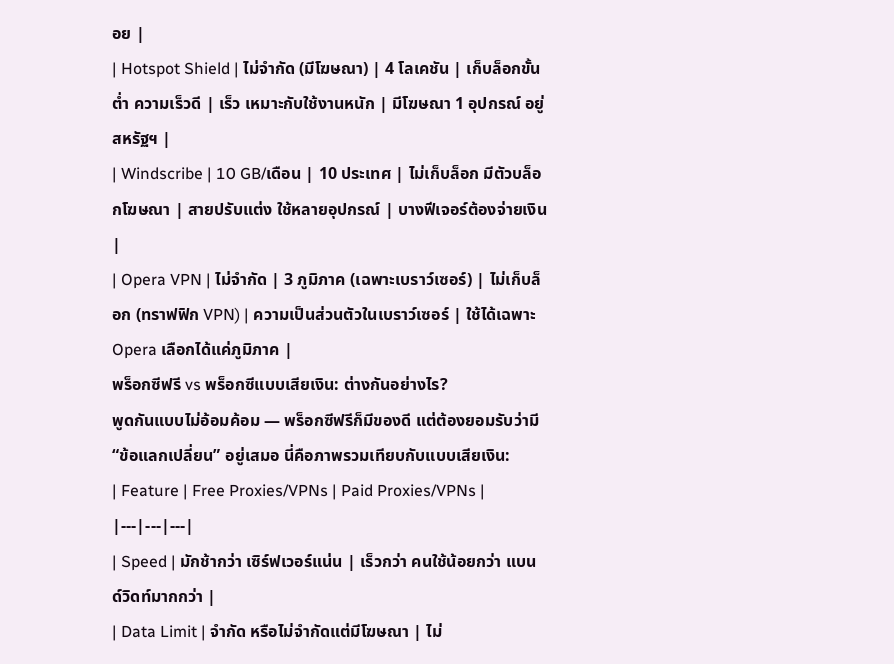อย |
| Hotspot Shield | ไม่จำกัด (มีโฆษณา) | 4 โลเคชัน | เก็บล็อกขั้นต่ำ ความเร็วดี | เร็ว เหมาะกับใช้งานหนัก | มีโฆษณา 1 อุปกรณ์ อยู่สหรัฐฯ |
| Windscribe | 10 GB/เดือน | 10 ประเทศ | ไม่เก็บล็อก มีตัวบล็อกโฆษณา | สายปรับแต่ง ใช้หลายอุปกรณ์ | บางฟีเจอร์ต้องจ่ายเงิน |
| Opera VPN | ไม่จำกัด | 3 ภูมิภาค (เฉพาะเบราว์เซอร์) | ไม่เก็บล็อก (ทราฟฟิก VPN) | ความเป็นส่วนตัวในเบราว์เซอร์ | ใช้ได้เฉพาะ Opera เลือกได้แค่ภูมิภาค |
พร็อกซีฟรี vs พร็อกซีแบบเสียเงิน: ต่างกันอย่างไร?
พูดกันแบบไม่อ้อมค้อม — พร็อกซีฟรีก็มีของดี แต่ต้องยอมรับว่ามี “ข้อแลกเปลี่ยน” อยู่เสมอ นี่คือภาพรวมเทียบกับแบบเสียเงิน:
| Feature | Free Proxies/VPNs | Paid Proxies/VPNs |
|---|---|---|
| Speed | มักช้ากว่า เซิร์ฟเวอร์แน่น | เร็วกว่า คนใช้น้อยกว่า แบนด์วิดท์มากกว่า |
| Data Limit | จำกัด หรือไม่จำกัดแต่มีโฆษณา | ไม่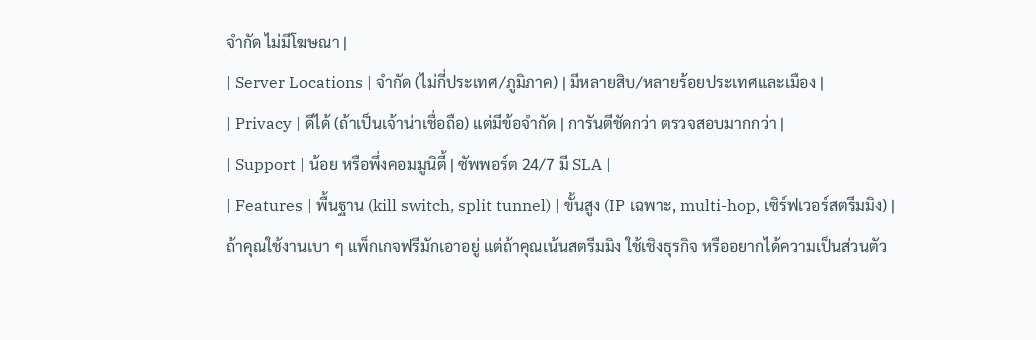จำกัด ไม่มีโฆษณา |
| Server Locations | จำกัด (ไม่กี่ประเทศ/ภูมิภาค) | มีหลายสิบ/หลายร้อยประเทศและเมือง |
| Privacy | ดีได้ (ถ้าเป็นเจ้าน่าเชื่อถือ) แต่มีข้อจำกัด | การันตีชัดกว่า ตรวจสอบมากกว่า |
| Support | น้อย หรือพึ่งคอมมูนิตี้ | ซัพพอร์ต 24/7 มี SLA |
| Features | พื้นฐาน (kill switch, split tunnel) | ขั้นสูง (IP เฉพาะ, multi-hop, เซิร์ฟเวอร์สตรีมมิง) |
ถ้าคุณใช้งานเบา ๆ แพ็กเกจฟรีมักเอาอยู่ แต่ถ้าคุณเน้นสตรีมมิง ใช้เชิงธุรกิจ หรืออยากได้ความเป็นส่วนตัว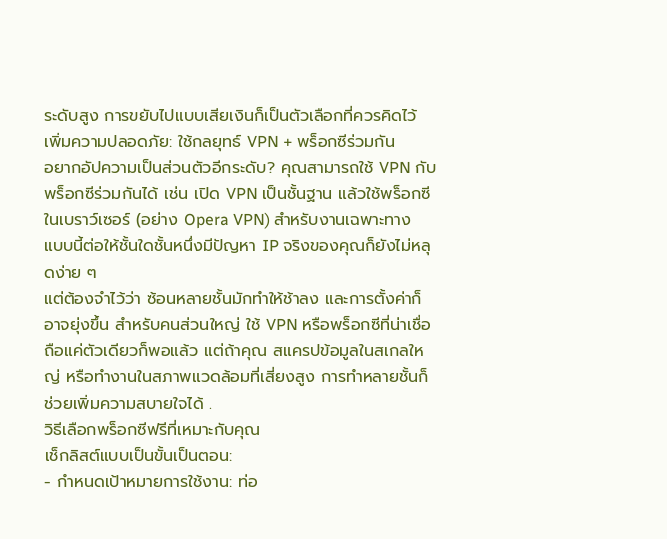ระดับสูง การขยับไปแบบเสียเงินก็เป็นตัวเลือกที่ควรคิดไว้
เพิ่มความปลอดภัย: ใช้กลยุทธ์ VPN + พร็อกซีร่วมกัน
อยากอัปความเป็นส่วนตัวอีกระดับ? คุณสามารถใช้ VPN กับพร็อกซีร่วมกันได้ เช่น เปิด VPN เป็นชั้นฐาน แล้วใช้พร็อกซีในเบราว์เซอร์ (อย่าง Opera VPN) สำหรับงานเฉพาะทาง แบบนี้ต่อให้ชั้นใดชั้นหนึ่งมีปัญหา IP จริงของคุณก็ยังไม่หลุดง่าย ๆ
แต่ต้องจำไว้ว่า ซ้อนหลายชั้นมักทำให้ช้าลง และการตั้งค่าก็อาจยุ่งขึ้น สำหรับคนส่วนใหญ่ ใช้ VPN หรือพร็อกซีที่น่าเชื่อถือแค่ตัวเดียวก็พอแล้ว แต่ถ้าคุณ สแครปข้อมูลในสเกลใหญ่ หรือทำงานในสภาพแวดล้อมที่เสี่ยงสูง การทำหลายชั้นก็ช่วยเพิ่มความสบายใจได้ .
วิธีเลือกพร็อกซีฟรีที่เหมาะกับคุณ
เช็กลิสต์แบบเป็นขั้นเป็นตอน:
- กำหนดเป้าหมายการใช้งาน: ท่อ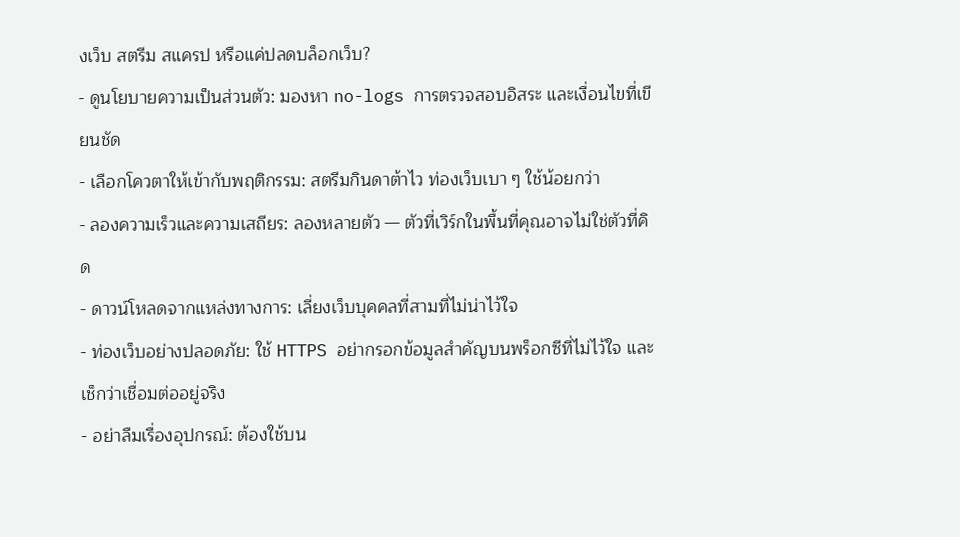งเว็บ สตรีม สแครป หรือแค่ปลดบล็อกเว็บ?
- ดูนโยบายความเป็นส่วนตัว: มองหา no-logs การตรวจสอบอิสระ และเงื่อนไขที่เขียนชัด
- เลือกโควตาให้เข้ากับพฤติกรรม: สตรีมกินดาต้าไว ท่องเว็บเบา ๆ ใช้น้อยกว่า
- ลองความเร็วและความเสถียร: ลองหลายตัว — ตัวที่เวิร์กในพื้นที่คุณอาจไม่ใช่ตัวที่คิด
- ดาวน์โหลดจากแหล่งทางการ: เลี่ยงเว็บบุคคลที่สามที่ไม่น่าไว้ใจ
- ท่องเว็บอย่างปลอดภัย: ใช้ HTTPS อย่ากรอกข้อมูลสำคัญบนพร็อกซีที่ไม่ไว้ใจ และเช็กว่าเชื่อมต่ออยู่จริง
- อย่าลืมเรื่องอุปกรณ์: ต้องใช้บน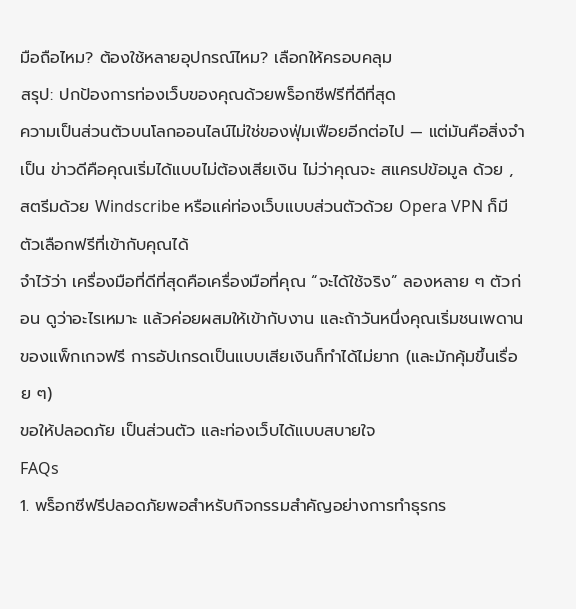มือถือไหม? ต้องใช้หลายอุปกรณ์ไหม? เลือกให้ครอบคลุม
สรุป: ปกป้องการท่องเว็บของคุณด้วยพร็อกซีฟรีที่ดีที่สุด
ความเป็นส่วนตัวบนโลกออนไลน์ไม่ใช่ของฟุ่มเฟือยอีกต่อไป — แต่มันคือสิ่งจำเป็น ข่าวดีคือคุณเริ่มได้แบบไม่ต้องเสียเงิน ไม่ว่าคุณจะ สแครปข้อมูล ด้วย , สตรีมด้วย Windscribe หรือแค่ท่องเว็บแบบส่วนตัวด้วย Opera VPN ก็มีตัวเลือกฟรีที่เข้ากับคุณได้
จำไว้ว่า เครื่องมือที่ดีที่สุดคือเครื่องมือที่คุณ “จะได้ใช้จริง” ลองหลาย ๆ ตัวก่อน ดูว่าอะไรเหมาะ แล้วค่อยผสมให้เข้ากับงาน และถ้าวันหนึ่งคุณเริ่มชนเพดานของแพ็กเกจฟรี การอัปเกรดเป็นแบบเสียเงินก็ทำได้ไม่ยาก (และมักคุ้มขึ้นเรื่อย ๆ)
ขอให้ปลอดภัย เป็นส่วนตัว และท่องเว็บได้แบบสบายใจ
FAQs
1. พร็อกซีฟรีปลอดภัยพอสำหรับกิจกรรมสำคัญอย่างการทำธุรกร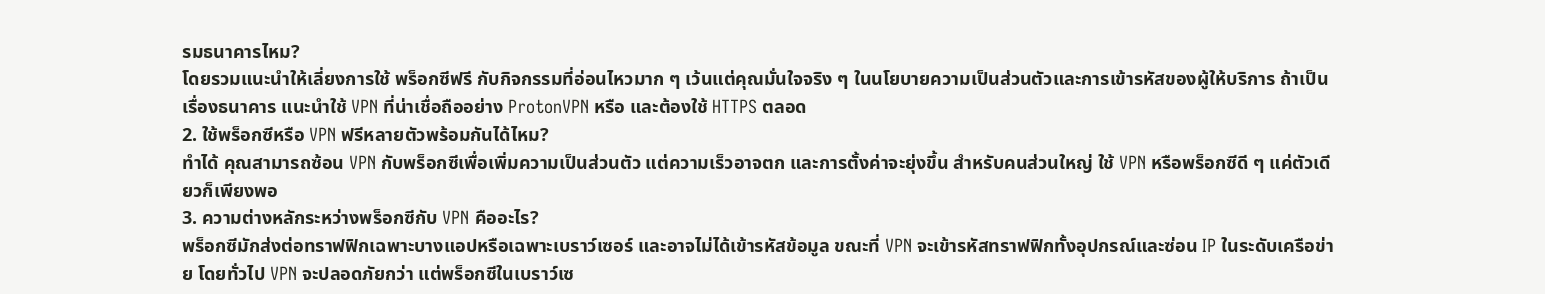รมธนาคารไหม?
โดยรวมแนะนำให้เลี่ยงการใช้ พร็อกซีฟรี กับกิจกรรมที่อ่อนไหวมาก ๆ เว้นแต่คุณมั่นใจจริง ๆ ในนโยบายความเป็นส่วนตัวและการเข้ารหัสของผู้ให้บริการ ถ้าเป็นเรื่องธนาคาร แนะนำใช้ VPN ที่น่าเชื่อถืออย่าง ProtonVPN หรือ และต้องใช้ HTTPS ตลอด
2. ใช้พร็อกซีหรือ VPN ฟรีหลายตัวพร้อมกันได้ไหม?
ทำได้ คุณสามารถซ้อน VPN กับพร็อกซีเพื่อเพิ่มความเป็นส่วนตัว แต่ความเร็วอาจตก และการตั้งค่าจะยุ่งขึ้น สำหรับคนส่วนใหญ่ ใช้ VPN หรือพร็อกซีดี ๆ แค่ตัวเดียวก็เพียงพอ
3. ความต่างหลักระหว่างพร็อกซีกับ VPN คืออะไร?
พร็อกซีมักส่งต่อทราฟฟิกเฉพาะบางแอปหรือเฉพาะเบราว์เซอร์ และอาจไม่ได้เข้ารหัสข้อมูล ขณะที่ VPN จะเข้ารหัสทราฟฟิกทั้งอุปกรณ์และซ่อน IP ในระดับเครือข่าย โดยทั่วไป VPN จะปลอดภัยกว่า แต่พร็อกซีในเบราว์เซ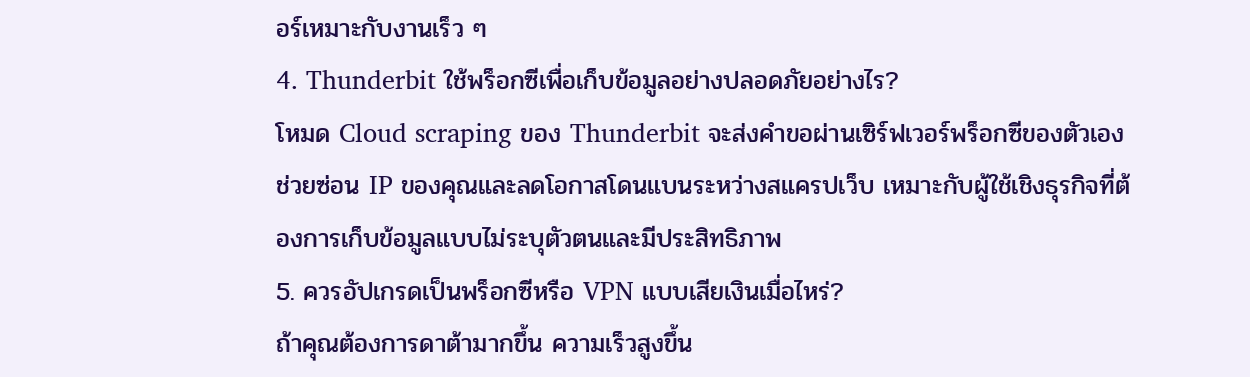อร์เหมาะกับงานเร็ว ๆ
4. Thunderbit ใช้พร็อกซีเพื่อเก็บข้อมูลอย่างปลอดภัยอย่างไร?
โหมด Cloud scraping ของ Thunderbit จะส่งคำขอผ่านเซิร์ฟเวอร์พร็อกซีของตัวเอง ช่วยซ่อน IP ของคุณและลดโอกาสโดนแบนระหว่างสแครปเว็บ เหมาะกับผู้ใช้เชิงธุรกิจที่ต้องการเก็บข้อมูลแบบไม่ระบุตัวตนและมีประสิทธิภาพ
5. ควรอัปเกรดเป็นพร็อกซีหรือ VPN แบบเสียเงินเมื่อไหร่?
ถ้าคุณต้องการดาต้ามากขึ้น ความเร็วสูงขึ้น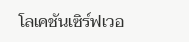โลเคชันเซิร์ฟเวอ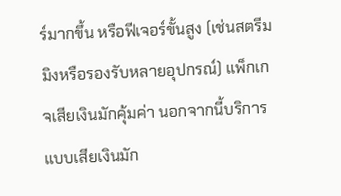ร์มากขึ้น หรือฟีเจอร์ขั้นสูง (เช่นสตรีมมิงหรือรองรับหลายอุปกรณ์) แพ็กเกจเสียเงินมักคุ้มค่า นอกจากนี้บริการแบบเสียเงินมัก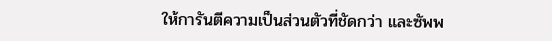ให้การันตีความเป็นส่วนตัวที่ชัดกว่า และซัพพ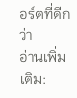อร์ตที่ดีกว่า
อ่านเพิ่มเติม: